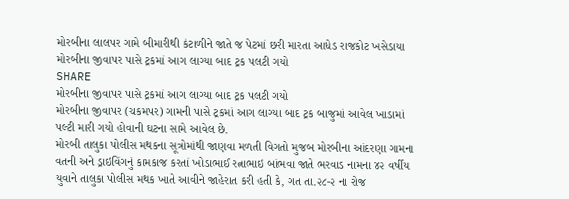મોરબીના લાલપર ગામે બીમારીથી કંટાળીને જાતે જ પેટમાં છરી મારતા આધેડ રાજકોટ ખસેડાયા
મોરબીના જીવાપર પાસે ટ્રકમાં આગ લાગ્યા બાદ ટ્રક પલટી ગયો
SHARE
મોરબીના જીવાપર પાસે ટ્રકમાં આગ લાગ્યા બાદ ટ્રક પલટી ગયો
મોરબીના જીવાપર (ચકમપર) ગામની પાસે ટ્રકમાં આગ લાગ્યા બાદ ટ્રક બાજુમાં આવેલ ખાડામાં પલ્ટી મારી ગયો હોવાની ઘટના સામે આવેલ છે.
મોરબી તાલુકા પોલીસ મથકના સૂત્રોમાંથી જાણવા મળતી વિગતો મુજબ મોરબીના આંદરણા ગામના વતની અને ડ્રાઇવિંગનું કામકાજ કરતાં ખોડાભાઈ રત્નાભાઇ બાંભવા જાતે ભરવાડ નામના ૪૨ વર્ષીય યુવાને તાલુકા પોલીસ મથક ખાતે આવીને જાહેરાત કરી હતી કે, ગત તા.૨૮-૨ ના રોજ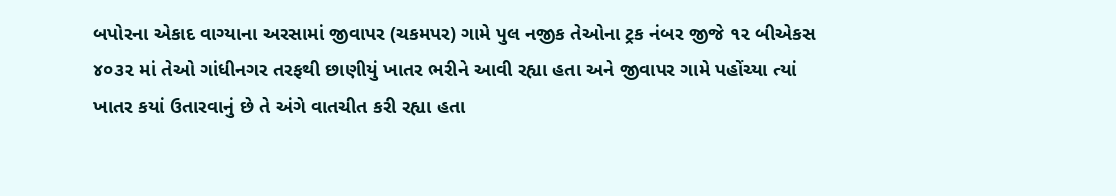બપોરના એકાદ વાગ્યાના અરસામાં જીવાપર (ચકમપર) ગામે પુલ નજીક તેઓના ટ્રક નંબર જીજે ૧૨ બીએકસ ૪૦૩૨ માં તેઓ ગાંધીનગર તરફથી છાણીયું ખાતર ભરીને આવી રહ્યા હતા અને જીવાપર ગામે પહોંચ્યા ત્યાં ખાતર કયાં ઉતારવાનું છે તે અંગે વાતચીત કરી રહ્યા હતા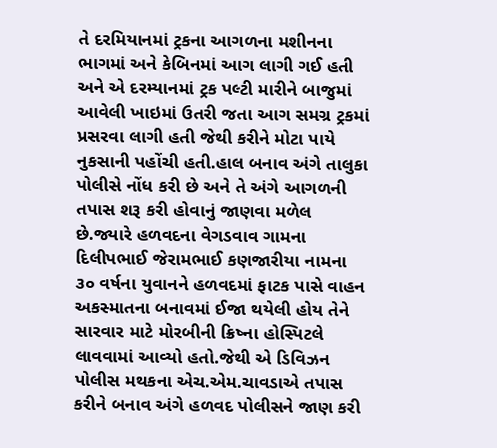તે દરમિયાનમાં ટ્રકના આગળના મશીનના ભાગમાં અને કેબિનમાં આગ લાગી ગઈ હતી અને એ દરમ્યાનમાં ટ્રક પલ્ટી મારીને બાજુમાં આવેલી ખાઇમાં ઉતરી જતા આગ સમગ્ર ટ્રકમાં પ્રસરવા લાગી હતી જેથી કરીને મોટા પાયે નુકસાની પહોંચી હતી.હાલ બનાવ અંગે તાલુકા પોલીસે નોંધ કરી છે અને તે અંગે આગળની તપાસ શરૂ કરી હોવાનું જાણવા મળેલ છે.જ્યારે હળવદના વેગડવાવ ગામના દિલીપભાઈ જેરામભાઈ કણજારીયા નામના ૩૦ વર્ષના યુવાનને હળવદમાં ફાટક પાસે વાહન અકસ્માતના બનાવમાં ઈજા થયેલી હોય તેને સારવાર માટે મોરબીની ક્રિષ્ના હોસ્પિટલે લાવવામાં આવ્યો હતો.જેથી એ ડિવિઝન પોલીસ મથકના એચ.એમ.ચાવડાએ તપાસ કરીને બનાવ અંગે હળવદ પોલીસને જાણ કરી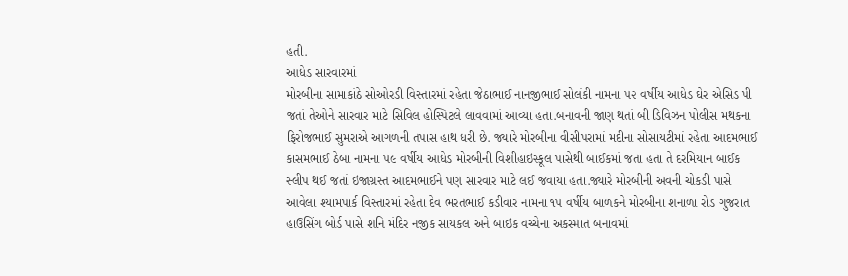હતી.
આધેડ સારવારમાં
મોરબીના સામાકાંઠે સોઓરડી વિસ્તારમાં રહેતા જેઠાભાઈ નાનજીભાઈ સોલંકી નામના ૫૨ વર્ષીય આધેડ ઘેર એસિડ પી જતાં તેઓને સારવાર માટે સિવિલ હોસ્પિટલે લાવવામાં આવ્યા હતા.બનાવની જાણ થતાં બી ડિવિઝન પોલીસ મથકના ફિરોજભાઈ સુમરાએ આગળની તપાસ હાથ ધરી છે. જ્યારે મોરબીના વીસીપરામાં મદીના સોસાયટીમાં રહેતા આદમભાઈ કાસમભાઈ ઠેબા નામના ૫૯ વર્ષીય આધેડ મોરબીની વિશીહાઇસ્કૂલ પાસેથી બાઈકમાં જતા હતા તે દરમિયાન બાઈક સ્લીપ થઈ જતાં ઇજાગ્રસ્ત આદમભાઈને પણ સારવાર માટે લઈ જવાયા હતા.જ્યારે મોરબીની અવની ચોકડી પાસે આવેલા શ્યામપાર્ક વિસ્તારમાં રહેતા દેવ ભરતભાઈ કડીવાર નામના ૧૫ વર્ષીય બાળકને મોરબીના શનાળા રોડ ગુજરાત હાઉસિંગ બોર્ડ પાસે શનિ મંદિર નજીક સાયકલ અને બાઇક વચ્ચેના અકસ્માત બનાવમાં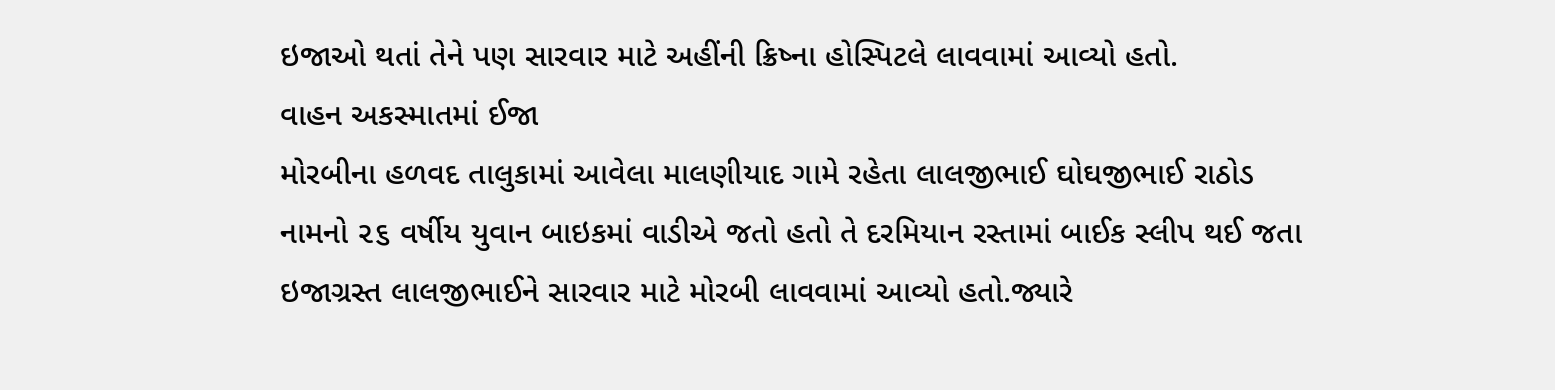ઇજાઓ થતાં તેને પણ સારવાર માટે અહીંની ક્રિષ્ના હોસ્પિટલે લાવવામાં આવ્યો હતો.
વાહન અકસ્માતમાં ઈજા
મોરબીના હળવદ તાલુકામાં આવેલા માલણીયાદ ગામે રહેતા લાલજીભાઈ ઘોઘજીભાઈ રાઠોડ નામનો ૨૬ વર્ષીય યુવાન બાઇકમાં વાડીએ જતો હતો તે દરમિયાન રસ્તામાં બાઈક સ્લીપ થઈ જતા ઇજાગ્રસ્ત લાલજીભાઈને સારવાર માટે મોરબી લાવવામાં આવ્યો હતો.જ્યારે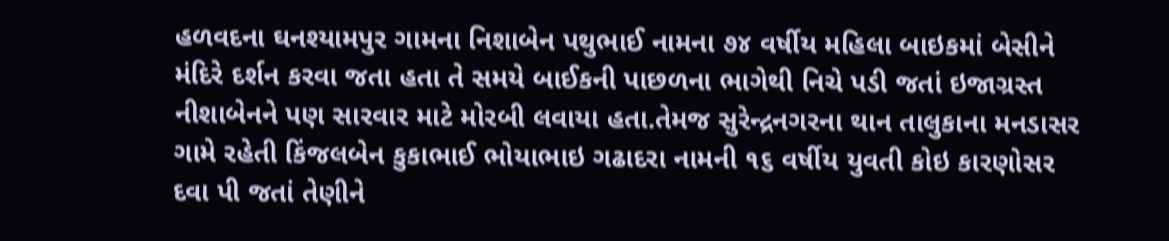હળવદના ઘનશ્યામપુર ગામના નિશાબેન પથુભાઈ નામના ૭૪ વર્ષીય મહિલા બાઇકમાં બેસીને મંદિરે દર્શન કરવા જતા હતા તે સમયે બાઈકની પાછળના ભાગેથી નિચે પડી જતાં ઇજાગ્રસ્ત નીશાબેનને પણ સારવાર માટે મોરબી લવાયા હતા.તેમજ સુરેન્દ્રનગરના થાન તાલુકાના મનડાસર ગામે રહેતી કિંજલબેન કુકાભાઈ ભોયાભાઇ ગઢાદરા નામની ૧૬ વર્ષીય યુવતી કોઇ કારણોસર દવા પી જતાં તેણીને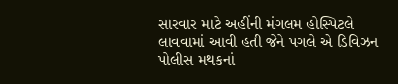સારવાર માટે અહીંની મંગલમ હોસ્પિટલે લાવવામાં આવી હતી જેને પગલે એ ડિવિઝન પોલીસ મથકનાં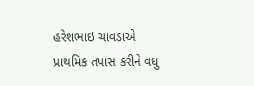હરેશભાઇ ચાવડાએ પ્રાથમિક તપાસ કરીને વધુ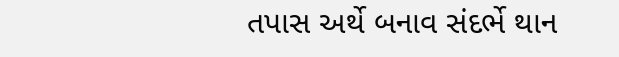તપાસ અર્થે બનાવ સંદર્ભે થાન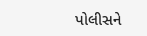પોલીસને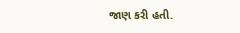જાણ કરી હતી.